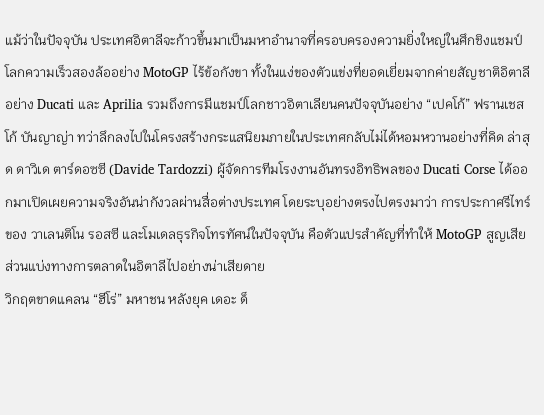แม้ว่าในปัจจุบัน ประเทศอิตาลีจะก้าวขึ้นมาเป็นมหาอำนาจที่ครอบครองความยิ่งใหญ่ในศึกชิงแชมป์โลกความเร็วสองล้ออย่าง MotoGP ไร้ข้อกังขา ทั้งในแง่ของตัวแข่งที่ยอดเยี่ยมจากค่ายสัญชาติอิตาลีอย่าง Ducati และ Aprilia รวมถึงการมีแชมป์โลกชาวอิตาเลียนคนปัจจุบันอย่าง “เปคโก้” ฟรานเชสโก้ บันญาญ่า ทว่าลึกลงไปในโครงสร้างกระแสนิยมภายในประเทศกลับไม่ได้หอมหวานอย่างที่คิด ล่าสุด ดาวิเด ตาร์ดอซซี (Davide Tardozzi) ผู้จัดการทีมโรงงานอันทรงอิทธิพลของ Ducati Corse ได้ออกมาเปิดเผยความจริงอันน่ากังวลผ่านสื่อต่างประเทศ โดยระบุอย่างตรงไปตรงมาว่า การประกาศรีไทร์ของ วาเลนติโน รอสซี และโมเดลธุรกิจโทรทัศน์ในปัจจุบัน คือตัวแปรสำคัญที่ทำให้ MotoGP สูญเสียส่วนแบ่งทางการตลาดในอิตาลีไปอย่างน่าเสียดาย
วิกฤตขาดแคลน “ฮีโร่” มหาชน หลังยุค เดอะ ด็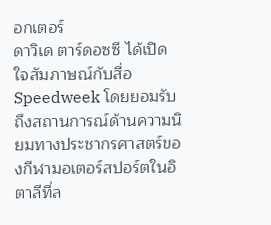อกเตอร์
ดาวิเด ตาร์ดอซซี ได้เปิดใจสัมภาษณ์กับสื่อ Speedweek โดยยอมรับถึงสถานการณ์ด้านความนิยมทางประชากรศาสตร์ของกีฬามอเตอร์สปอร์ตในอิตาลีที่ล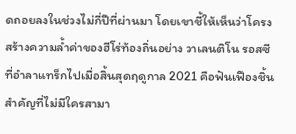ดถอยลงในช่วงไม่กี่ปีที่ผ่านมา โดยเขาชี้ให้เห็นว่าโครงสร้างความล้ำค่าของฮีโร่ท้องถิ่นอย่าง วาเลนติโน รอสซี ที่อำลาแทร็กไปเมื่อสิ้นสุดฤดูกาล 2021 คือฟันเฟืองชิ้นสำคัญที่ไม่มีใครสามา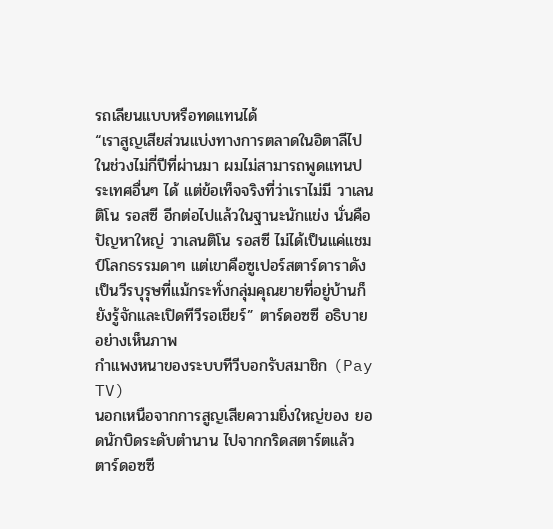รถเลียนแบบหรือทดแทนได้
“เราสูญเสียส่วนแบ่งทางการตลาดในอิตาลีไปในช่วงไม่กี่ปีที่ผ่านมา ผมไม่สามารถพูดแทนประเทศอื่นๆ ได้ แต่ข้อเท็จจริงที่ว่าเราไม่มี วาเลนติโน รอสซี อีกต่อไปแล้วในฐานะนักแข่ง นั่นคือปัญหาใหญ่ วาเลนติโน รอสซี ไม่ได้เป็นแค่แชมป์โลกธรรมดาๆ แต่เขาคือซูเปอร์สตาร์ดาราดัง เป็นวีรบุรุษที่แม้กระทั่งกลุ่มคุณยายที่อยู่บ้านก็ยังรู้จักและเปิดทีวีรอเชียร์” ตาร์ดอซซี อธิบายอย่างเห็นภาพ
กำแพงหนาของระบบทีวีบอกรับสมาชิก (Pay TV)
นอกเหนือจากการสูญเสียความยิ่งใหญ่ของ ยอดนักบิดระดับตำนาน ไปจากกริดสตาร์ตแล้ว ตาร์ดอซซี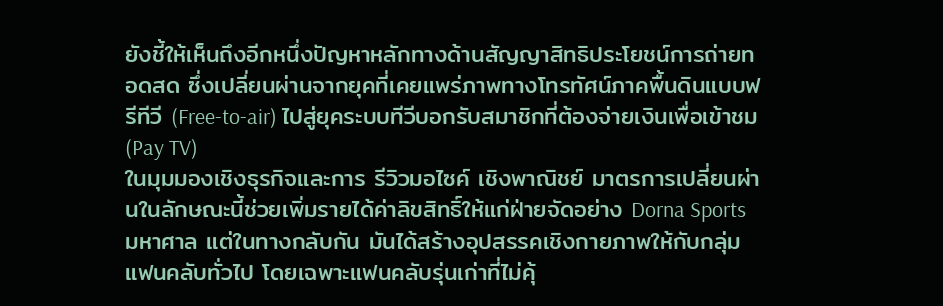ยังชี้ให้เห็นถึงอีกหนึ่งปัญหาหลักทางด้านสัญญาสิทธิประโยชน์การถ่ายทอดสด ซึ่งเปลี่ยนผ่านจากยุคที่เคยแพร่ภาพทางโทรทัศน์ภาคพื้นดินแบบฟรีทีวี (Free-to-air) ไปสู่ยุคระบบทีวีบอกรับสมาชิกที่ต้องจ่ายเงินเพื่อเข้าชม (Pay TV)
ในมุมมองเชิงธุรกิจและการ รีวิวมอไซค์ เชิงพาณิชย์ มาตรการเปลี่ยนผ่านในลักษณะนี้ช่วยเพิ่มรายได้ค่าลิขสิทธิ์ให้แก่ฝ่ายจัดอย่าง Dorna Sports มหาศาล แต่ในทางกลับกัน มันได้สร้างอุปสรรคเชิงกายภาพให้กับกลุ่มแฟนคลับทั่วไป โดยเฉพาะแฟนคลับรุ่นเก่าที่ไม่คุ้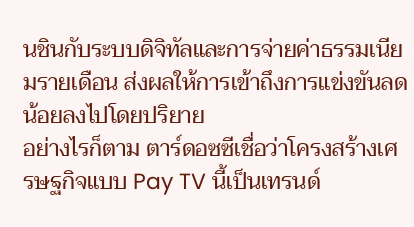นชินกับระบบดิจิทัลและการจ่ายค่าธรรมเนียมรายเดือน ส่งผลให้การเข้าถึงการแข่งขันลดน้อยลงไปโดยปริยาย
อย่างไรก็ตาม ตาร์ดอซซีเชื่อว่าโครงสร้างเศรษฐกิจแบบ Pay TV นี้เป็นเทรนด์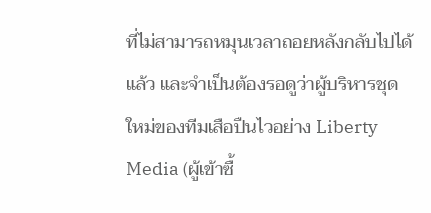ที่ไม่สามารถหมุนเวลาถอยหลังกลับไปได้แล้ว และจำเป็นต้องรอดูว่าผู้บริหารชุดใหม่ของทีมเสือปืนไวอย่าง Liberty Media (ผู้เข้าซื้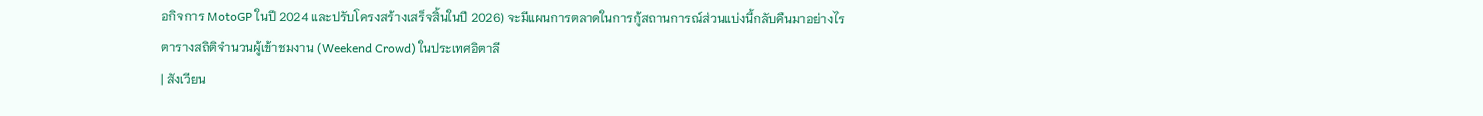อกิจการ MotoGP ในปี 2024 และปรับโครงสร้างเสร็จสิ้นในปี 2026) จะมีแผนการตลาดในการกู้สถานการณ์ส่วนแบ่งนี้กลับคืนมาอย่างไร
ตารางสถิติจำนวนผู้เข้าชมงาน (Weekend Crowd) ในประเทศอิตาลี
| สังเวียน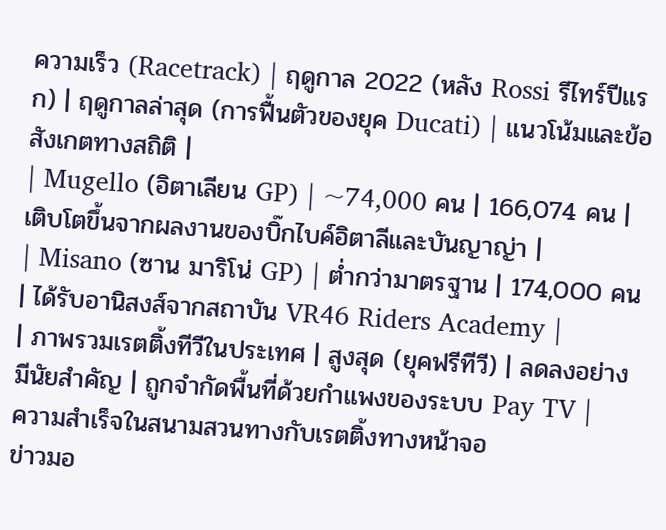ความเร็ว (Racetrack) | ฤดูกาล 2022 (หลัง Rossi รีไทร์ปีแรก) | ฤดูกาลล่าสุด (การฟื้นตัวของยุค Ducati) | แนวโน้มและข้อสังเกตทางสถิติ |
| Mugello (อิตาเลียน GP) | ~74,000 คน | 166,074 คน | เติบโตขึ้นจากผลงานของบิ๊กไบค์อิตาลีและบันญาญ่า |
| Misano (ซาน มาริโน่ GP) | ต่ำกว่ามาตรฐาน | 174,000 คน | ได้รับอานิสงส์จากสถาบัน VR46 Riders Academy |
| ภาพรวมเรตติ้งทีวีในประเทศ | สูงสุด (ยุคฟรีทีวี) | ลดลงอย่างมีนัยสำคัญ | ถูกจำกัดพื้นที่ด้วยกำแพงของระบบ Pay TV |
ความสำเร็จในสนามสวนทางกับเรตติ้งทางหน้าจอ
ข่าวมอ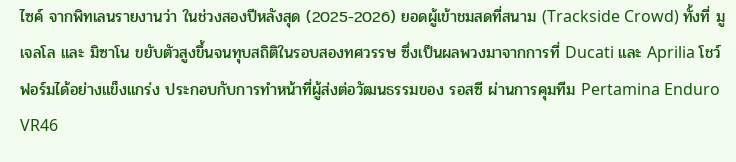ไซค์ จากพิทเลนรายงานว่า ในช่วงสองปีหลังสุด (2025-2026) ยอดผู้เข้าชมสดที่สนาม (Trackside Crowd) ทั้งที่ มูเจลโล และ มิซาโน ขยับตัวสูงขึ้นจนทุบสถิติในรอบสองทศวรรษ ซึ่งเป็นผลพวงมาจากการที่ Ducati และ Aprilia โชว์ฟอร์มได้อย่างแข็งแกร่ง ประกอบกับการทำหน้าที่ผู้ส่งต่อวัฒนธรรมของ รอสซี ผ่านการคุมทีม Pertamina Enduro VR46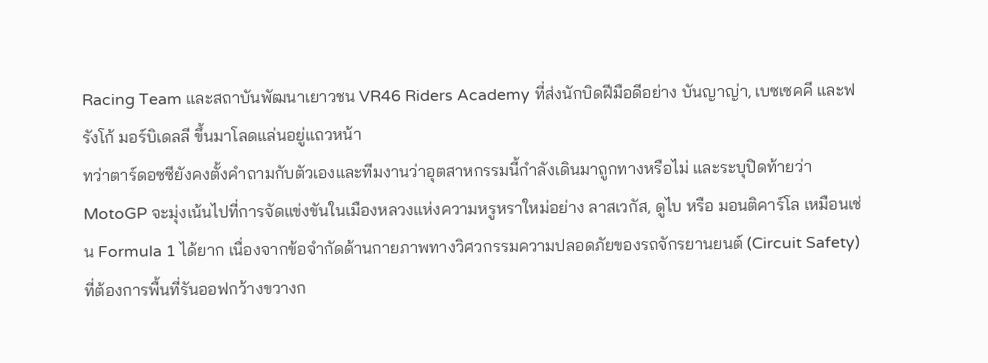Racing Team และสถาบันพัฒนาเยาวชน VR46 Riders Academy ที่ส่งนักบิดฝีมือดีอย่าง บันญาญ่า, เบซเซคคี และฟรังโก้ มอร์บิเดลลี ขึ้นมาโลดแล่นอยู่แถวหน้า
ทว่าตาร์ดอซซียังคงตั้งคำถามกับตัวเองและทีมงานว่าอุตสาหกรรมนี้กำลังเดินมาถูกทางหรือไม่ และระบุปิดท้ายว่า MotoGP จะมุ่งเน้นไปที่การจัดแข่งขันในเมืองหลวงแห่งความหรูหราใหม่อย่าง ลาสเวกัส, ดูไบ หรือ มอนติคาร์โล เหมือนเช่น Formula 1 ได้ยาก เนื่องจากข้อจำกัดด้านกายภาพทางวิศวกรรมความปลอดภัยของรถจักรยานยนต์ (Circuit Safety) ที่ต้องการพื้นที่รันออฟกว้างขวางก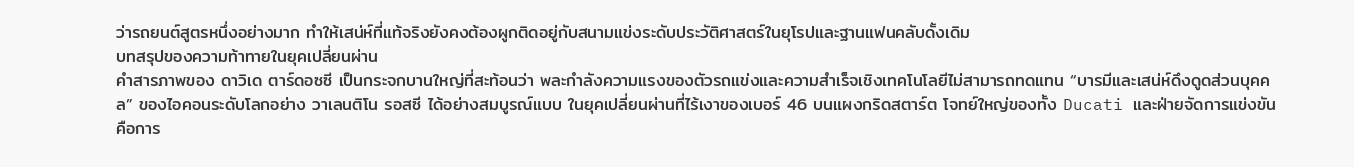ว่ารถยนต์สูตรหนึ่งอย่างมาก ทำให้เสน่ห์ที่แท้จริงยังคงต้องผูกติดอยู่กับสนามแข่งระดับประวัติศาสตร์ในยุโรปและฐานแฟนคลับดั้งเดิม
บทสรุปของความท้าทายในยุคเปลี่ยนผ่าน
คำสารภาพของ ดาวิเด ตาร์ดอซซี เป็นกระจกบานใหญ่ที่สะท้อนว่า พละกำลังความแรงของตัวรถแข่งและความสำเร็จเชิงเทคโนโลยีไม่สามารถทดแทน “บารมีและเสน่ห์ดึงดูดส่วนบุคคล” ของไอคอนระดับโลกอย่าง วาเลนติโน รอสซี ได้อย่างสมบูรณ์แบบ ในยุคเปลี่ยนผ่านที่ไร้เงาของเบอร์ 46 บนแผงกริดสตาร์ต โจทย์ใหญ่ของทั้ง Ducati และฝ่ายจัดการแข่งขันคือการ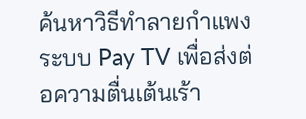ค้นหาวิธีทำลายกำแพงระบบ Pay TV เพื่อส่งต่อความตื่นเต้นเร้า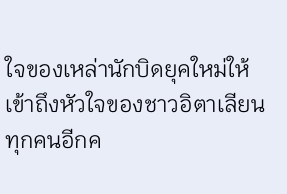ใจของเหล่านักบิดยุคใหม่ให้เข้าถึงหัวใจของชาวอิตาเลียนทุกคนอีกค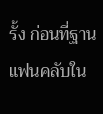รั้ง ก่อนที่ฐานแฟนคลับใน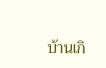บ้านเกิ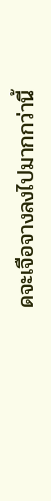ดจะเจือจางลงไปมากกว่านี้